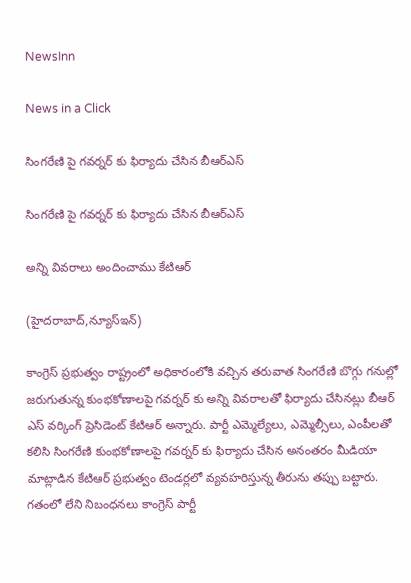NewsInn

News in a Click

సింగ‌రేణి పై గ‌వ‌ర్న‌ర్ కు ఫిర్యాదు చేసిన బీఆర్ఎస్

సింగ‌రేణి పై గ‌వ‌ర్న‌ర్ కు ఫిర్యాదు చేసిన బీఆర్ఎస్

అన్ని వివ‌రాలు అందించాము కేటిఆర్

(హైద‌రాబాద్,న్యూస్ఇన్‌)

కాంగ్రెస్ ప్ర‌భుత్వం రాష్ట్రంలో అధికారంలోకి వ‌చ్చిన త‌రువాత సింగ‌రేణి బొగ్గు గ‌నుల్లో జ‌రుగుతున్న కుంభ‌కోణాల‌పై గ‌వ‌ర్న‌ర్ కు అన్ని వివ‌రాల‌తో ఫిర్యాదు చేసిన‌ట్లు బీఆర్ ఎస్ వ‌ర్కింగ్ ప్రెసిడెంట్ కేటిఆర్ అన్నారు. పార్టీ ఎమ్మెల్యేలు, ఎమ్మెల్సీలు, ఎంపీల‌తో క‌లిసి సింగ‌రేణి కుంభ‌కోణాల‌పై గ‌వ‌ర్న‌ర్ కు ఫిర్యాదు చేసిన అనంత‌రం మీడియా మాట్లాడిన కేటిఆర్ ప్ర‌భుత్వం టెండ‌ర్ల‌లో వ్య‌వ‌హ‌రిస్తున్న తీరును త‌ప్పు బ‌ట్టారు. గ‌తంలో లేని నిబంధ‌న‌లు కాంగ్రెస్ పార్టీ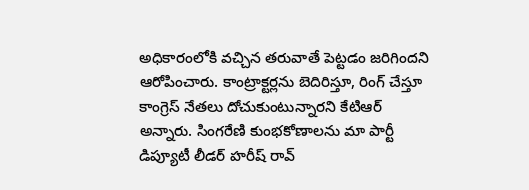అధికారంలోకి వ‌చ్చిన త‌రువాతే పెట్ట‌డం జ‌రిగింద‌ని ఆరోపించారు. కాంట్రాక్ట‌ర్ల‌ను బెదిరిస్తూ, రింగ్ చేస్తూ కాంగ్రెస్ నేత‌లు దోచుకుంటున్నార‌ని కేటిఆర్ అన్నారు. సింగ‌రేణి కుంభ‌కోణాల‌ను మా పార్టీ డిప్యూటీ లీడ‌ర్ హ‌రీష్ రావ్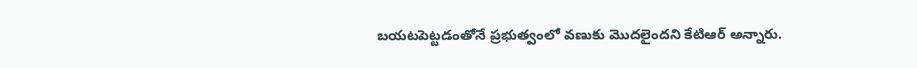బ‌య‌ట‌పెట్ట‌డంతోనే ప్ర‌భుత్వంలో వ‌ణుకు మొద‌లైంద‌ని కేటిఆర్ అన్నారు.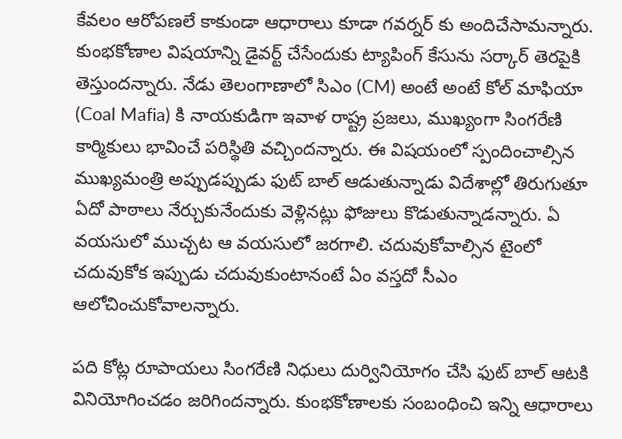కేవ‌లం ఆరోప‌ణలే కాకుండా ఆధారాలు కూడా గ‌వ‌ర్న‌ర్ కు అందిచేసామ‌న్నారు. కుంభ‌కోణాల విష‌యాన్ని డైవ‌ర్ట్ చేసేందుకు ట్యాపింగ్ కేసును స‌ర్కార్ తెర‌పైకి తెస్తుంద‌న్నారు. నేడు తెలంగాణాలో సిఎం (CM) అంటే అంటే కోల్ మాఫియా (Coal Mafia) కి నాయకుడిగా ఇవాళ రాష్ట్ర ప్రజలు, ముఖ్యంగా సింగరేణి కార్మికులు భావించే పరిస్థితి వచ్చిందన్నారు. ఈ విషయంలో స్పందించాల్సిన ముఖ్యమంత్రి అప్పుడప్పుడు ఫుట్ బాల్ ఆడుతున్నాడు విదేశాల్లో తిరుగుతూ ఏదో పాఠాలు నేర్చుకునేందుకు వెళ్లిన‌ట్లు ఫోజులు కొడుతున్నాడ‌న్నారు. ఏ వయసులో ముచ్చట ఆ వయసులో జరగాలి. చదువుకోవాల్సిన టైంలో చదువుకోక ఇప్పుడు చదువుకుంటానంటే ఏం వస్తదో సీఎం ఆలోచించుకోవాల‌న్నారు.

పది కోట్ల రూపాయలు సింగరేణి నిధులు దుర్వినియోగం చేసి ఫుట్ బాల్ ఆటకి వినియోగించడం జరిగిందన్నారు. కుంభ‌కోణాల‌కు సంబంధించి ఇన్ని ఆధారాలు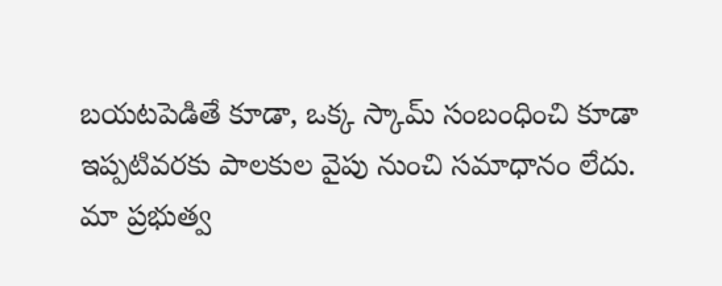బయటపెడితే కూడా, ఒక్క స్కామ్ సంబంధించి కూడా ఇప్పటివరకు పాలకుల వైపు నుంచి సమాధానం లేదు. మా ప్ర‌భుత్వ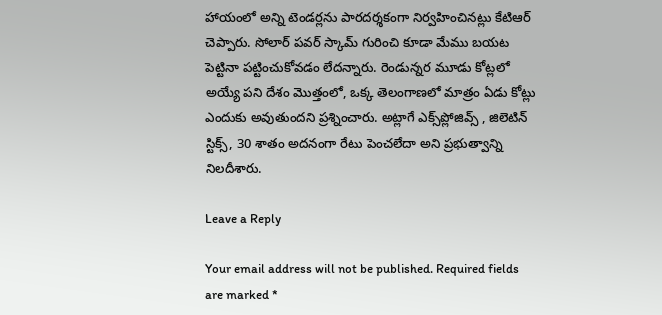హాయంలో అన్ని టెండ‌ర్ల‌ను పార‌ద‌ర్శ‌కంగా నిర్వ‌హించిన‌ట్లు కేటిఆర్ చెప్పారు. సోలార్ పవర్ స్కామ్ గురించి కూడా మేము బయట పెట్టినా పట్టించుకోవ‌డం లేద‌న్నారు. రెండున్నర మూడు కోట్లలో అయ్యే పని దేశం మొత్తంలో, ఒక్క తెలంగాణలో మాత్రం ఏడు కోట్లు ఎందుకు అవుతుంద‌ని ప్ర‌శ్నించారు. అట్లాగే ఎక్స్‌ప్లోజివ్స్ , జిలెటిన్ స్టిక్స్, 30 శాతం అదనంగా రేటు పెంచలేదా అని ప్ర‌భుత్వాన్ని నిల‌దీశారు.

Leave a Reply

Your email address will not be published. Required fields are marked *